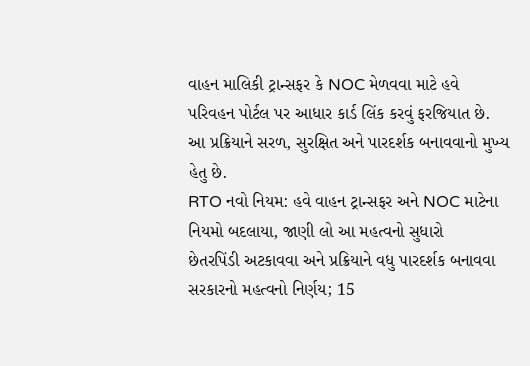વાહન માલિકી ટ્રાન્સફર કે NOC મેળવવા માટે હવે પરિવહન પોર્ટલ પર આધાર કાર્ડ લિંક કરવું ફરજિયાત છે. આ પ્રક્રિયાને સરળ, સુરક્ષિત અને પારદર્શક બનાવવાનો મુખ્ય હેતુ છે.
RTO નવો નિયમ: હવે વાહન ટ્રાન્સફર અને NOC માટેના નિયમો બદલાયા, જાણી લો આ મહત્વનો સુધારો
છેતરપિંડી અટકાવવા અને પ્રક્રિયાને વધુ પારદર્શક બનાવવા સરકારનો મહત્વનો નિર્ણય; 15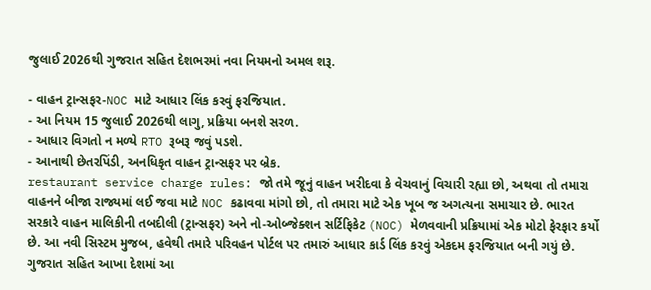જુલાઈ 2026થી ગુજરાત સહિત દેશભરમાં નવા નિયમનો અમલ શરૂ.

- વાહન ટ્રાન્સફર-NOC માટે આધાર લિંક કરવું ફરજિયાત.
- આ નિયમ 15 જુલાઈ 2026થી લાગુ, પ્રક્રિયા બનશે સરળ.
- આધાર વિગતો ન મળ્યે RTO રૂબરૂ જવું પડશે.
- આનાથી છેતરપિંડી, અનધિકૃત વાહન ટ્રાન્સફર પર બ્રેક.
restaurant service charge rules: જો તમે જૂનું વાહન ખરીદવા કે વેચવાનું વિચારી રહ્યા છો, અથવા તો તમારા વાહનને બીજા રાજ્યમાં લઈ જવા માટે NOC કઢાવવા માંગો છો, તો તમારા માટે એક ખૂબ જ અગત્યના સમાચાર છે. ભારત સરકારે વાહન માલિકીની તબદીલી (ટ્રાન્સફર) અને નો-ઓબ્જેક્શન સર્ટિફિકેટ (NOC) મેળવવાની પ્રક્રિયામાં એક મોટો ફેરફાર કર્યો છે. આ નવી સિસ્ટમ મુજબ, હવેથી તમારે પરિવહન પોર્ટલ પર તમારું આધાર કાર્ડ લિંક કરવું એકદમ ફરજિયાત બની ગયું છે. ગુજરાત સહિત આખા દેશમાં આ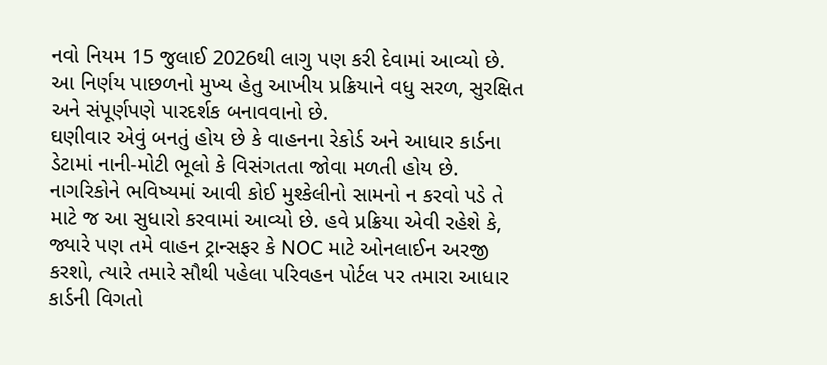નવો નિયમ 15 જુલાઈ 2026થી લાગુ પણ કરી દેવામાં આવ્યો છે. આ નિર્ણય પાછળનો મુખ્ય હેતુ આખીય પ્રક્રિયાને વધુ સરળ, સુરક્ષિત અને સંપૂર્ણપણે પારદર્શક બનાવવાનો છે.
ઘણીવાર એવું બનતું હોય છે કે વાહનના રેકોર્ડ અને આધાર કાર્ડના ડેટામાં નાની-મોટી ભૂલો કે વિસંગતતા જોવા મળતી હોય છે. નાગરિકોને ભવિષ્યમાં આવી કોઈ મુશ્કેલીનો સામનો ન કરવો પડે તે માટે જ આ સુધારો કરવામાં આવ્યો છે. હવે પ્રક્રિયા એવી રહેશે કે, જ્યારે પણ તમે વાહન ટ્રાન્સફર કે NOC માટે ઓનલાઈન અરજી કરશો, ત્યારે તમારે સૌથી પહેલા પરિવહન પોર્ટલ પર તમારા આધાર કાર્ડની વિગતો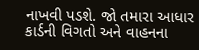નાખવી પડશે. જો તમારા આધાર કાર્ડની વિગતો અને વાહનના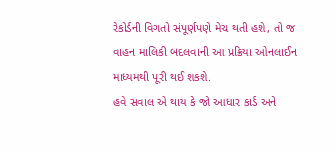રેકોર્ડની વિગતો સંપૂર્ણપણે મેચ થતી હશે, તો જ વાહન માલિકી બદલવાની આ પ્રક્રિયા ઓનલાઈન માધ્યમથી પૂરી થઈ શકશે.
હવે સવાલ એ થાય કે જો આધાર કાર્ડ અને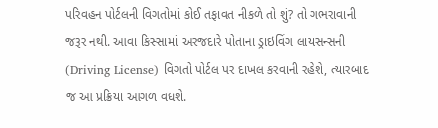પરિવહન પોર્ટલની વિગતોમાં કોઈ તફાવત નીકળે તો શું? તો ગભરાવાની જરૂર નથી. આવા કિસ્સામાં અરજદારે પોતાના ડ્રાઇવિંગ લાયસન્સની (Driving License) વિગતો પોર્ટલ પર દાખલ કરવાની રહેશે, ત્યારબાદ જ આ પ્રક્રિયા આગળ વધશે.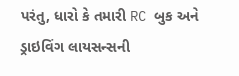પરંતુ, ધારો કે તમારી RC બુક અને ડ્રાઇવિંગ લાયસન્સની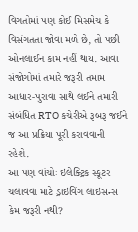વિગતોમાં પણ કોઈ મિસમેચ કે વિસંગતતા જોવા મળે છે, તો પછી ઓનલાઈન કામ નહીં થાય. આવા સંજોગોમાં તમારે જરૂરી તમામ આધાર-પુરાવા સાથે લઈને તમારી સંબંધિત RTO કચેરીએ રૂબરૂ જઈને જ આ પ્રક્રિયા પૂરી કરાવવાની રહેશે.
આ પણ વાંચોઃ ઇલેક્ટ્રિક સ્કૂટર ચલાવવા માટે ડ્રાઇવિંગ લાઇસન્સ કેમ જરૂરી નથી?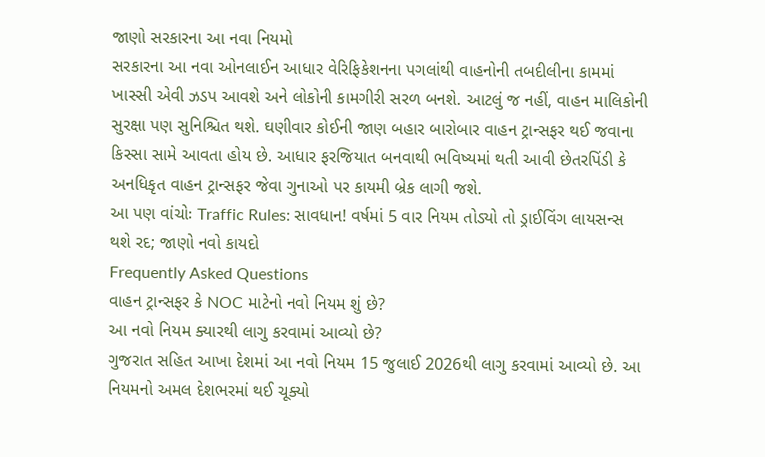જાણો સરકારના આ નવા નિયમો
સરકારના આ નવા ઓનલાઈન આધાર વેરિફિકેશનના પગલાંથી વાહનોની તબદીલીના કામમાં ખાસ્સી એવી ઝડપ આવશે અને લોકોની કામગીરી સરળ બનશે. આટલું જ નહીં, વાહન માલિકોની સુરક્ષા પણ સુનિશ્ચિત થશે. ઘણીવાર કોઈની જાણ બહાર બારોબાર વાહન ટ્રાન્સફર થઈ જવાના કિસ્સા સામે આવતા હોય છે. આધાર ફરજિયાત બનવાથી ભવિષ્યમાં થતી આવી છેતરપિંડી કે અનધિકૃત વાહન ટ્રાન્સફર જેવા ગુનાઓ પર કાયમી બ્રેક લાગી જશે.
આ પણ વાંચોઃ Traffic Rules: સાવધાન! વર્ષમાં 5 વાર નિયમ તોડ્યો તો ડ્રાઈવિંગ લાયસન્સ થશે રદ; જાણો નવો કાયદો
Frequently Asked Questions
વાહન ટ્રાન્સફર કે NOC માટેનો નવો નિયમ શું છે?
આ નવો નિયમ ક્યારથી લાગુ કરવામાં આવ્યો છે?
ગુજરાત સહિત આખા દેશમાં આ નવો નિયમ 15 જુલાઈ 2026થી લાગુ કરવામાં આવ્યો છે. આ નિયમનો અમલ દેશભરમાં થઈ ચૂક્યો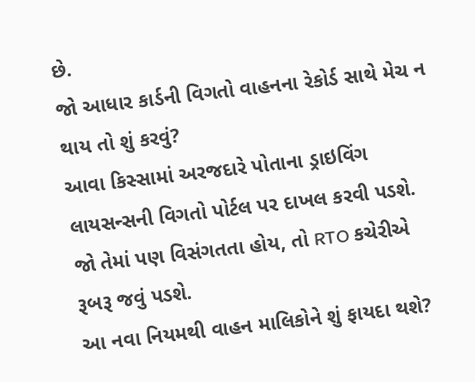છે.
જો આધાર કાર્ડની વિગતો વાહનના રેકોર્ડ સાથે મેચ ન થાય તો શું કરવું?
આવા કિસ્સામાં અરજદારે પોતાના ડ્રાઇવિંગ લાયસન્સની વિગતો પોર્ટલ પર દાખલ કરવી પડશે. જો તેમાં પણ વિસંગતતા હોય, તો RTO કચેરીએ રૂબરૂ જવું પડશે.
આ નવા નિયમથી વાહન માલિકોને શું ફાયદા થશે?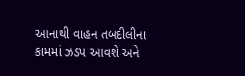આનાથી વાહન તબદીલીના કામમાં ઝડપ આવશે અને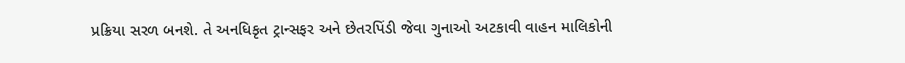પ્રક્રિયા સરળ બનશે. તે અનધિકૃત ટ્રાન્સફર અને છેતરપિંડી જેવા ગુનાઓ અટકાવી વાહન માલિકોની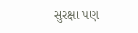સુરક્ષા પણ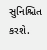સુનિશ્ચિત કરશે.